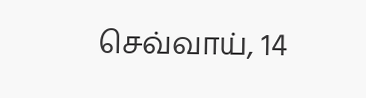செவ்வாய், 14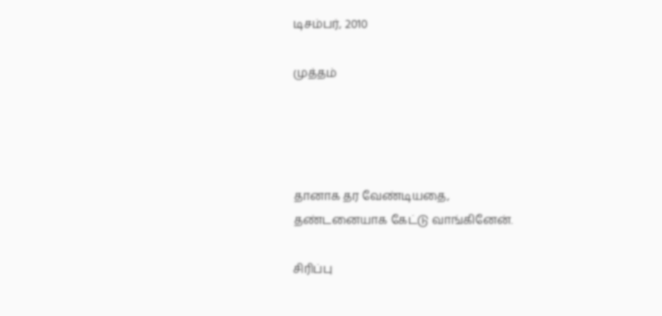டிசம்பர், 2010

முத்தம்




தானாக தர வேண்டியதை,
தண்டனையாக கேட்டு வாங்கினேன்.

சிரிப்பு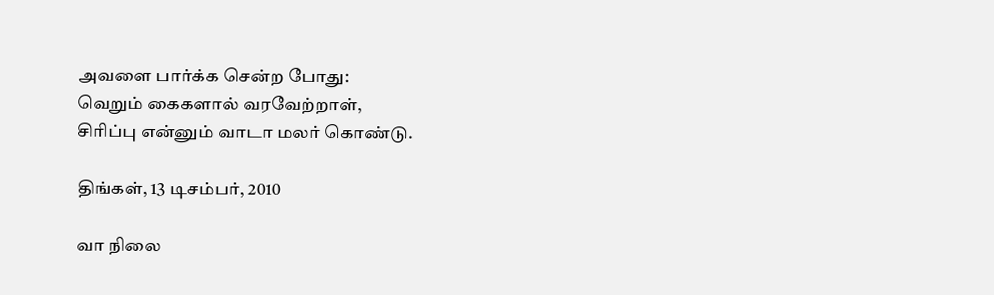அவளை பார்க்க சென்ற போது:
வெறும் கைகளால் வரவேற்றாள்,
சிரிப்பு என்னும் வாடா மலர் கொண்டு.

திங்கள், 13 டிசம்பர், 2010

வா நிலை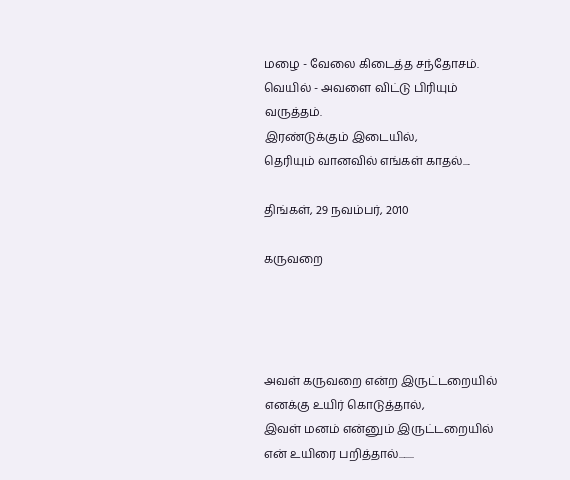மழை - வேலை கிடைத்த சந்தோசம்.
வெயில் - அவளை விட்டு பிரியும் வருத்தம்.
இரண்டுக்கும் இடையில்,
தெரியும் வானவில் எங்கள் காதல்....

திங்கள், 29 நவம்பர், 2010

கருவறை




அவள் கருவறை என்ற இருட்டறையில் எனக்கு உயிர் கொடுத்தால்,
இவள் மனம் என்னும் இருட்டறையில் என் உயிரை பறித்தால்........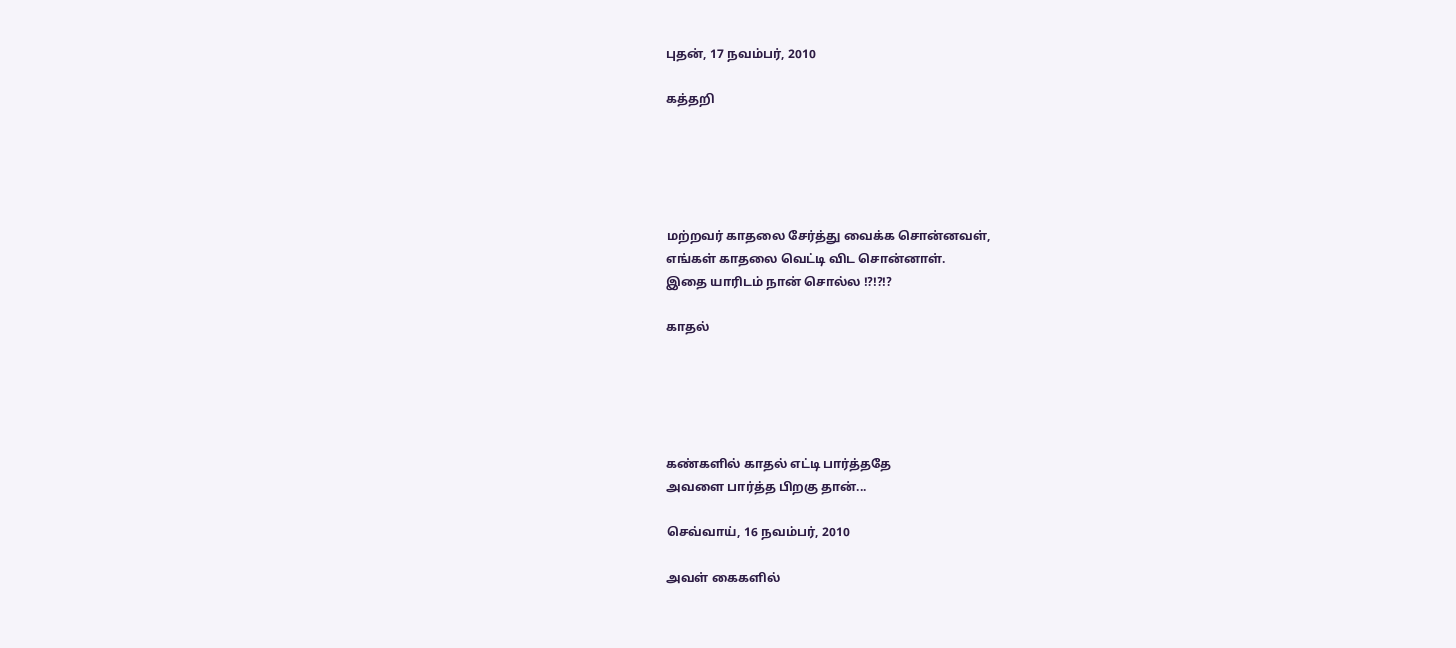புதன், 17 நவம்பர், 2010

கத்தறி





மற்றவர் காதலை சேர்த்து வைக்க சொன்னவள்,
எங்கள் காதலை வெட்டி விட சொன்னாள்.
இதை யாரிடம் நான் சொல்ல !?!?!?

காதல்





கண்களில் காதல் எட்டி பார்த்ததே
அவளை பார்த்த பிறகு தான்...

செவ்வாய், 16 நவம்பர், 2010

அவள் கைகளில்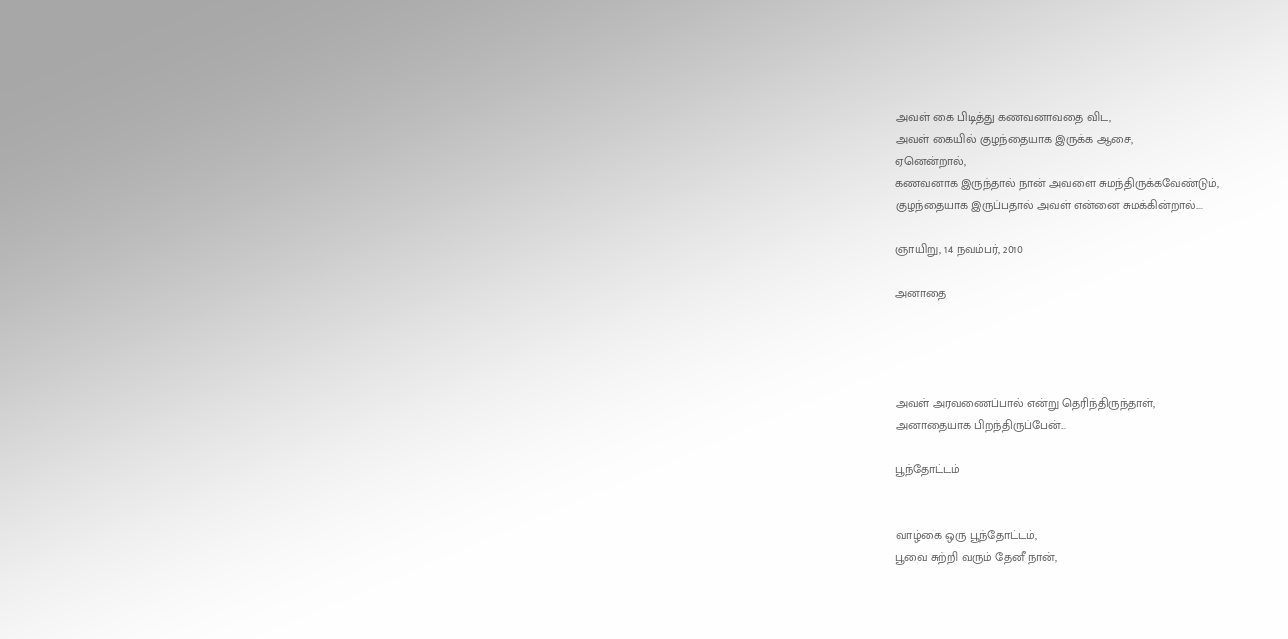அவள் கை பிடித்து கணவனாவதை விட,
அவள் கையில் குழந்தையாக இருக்க ஆசை,
ஏனென்றால்,
கணவனாக இருந்தால் நான் அவளை சுமந்திருக்கவேண்டும்,
குழந்தையாக இருப்பதால் அவள் என்னை சுமக்கின்றால்....

ஞாயிறு, 14 நவம்பர், 2010

அனாதை




அவள் அரவணைப்பால் என்று தெரிந்திருந்தாள்,
அனாதையாக பிறந்திருப்பேன்...

பூந்தோட்டம்


வாழ்கை ஒரு பூந்தோட்டம்,
பூவை சுற்றி வரும் தேனீ நான்,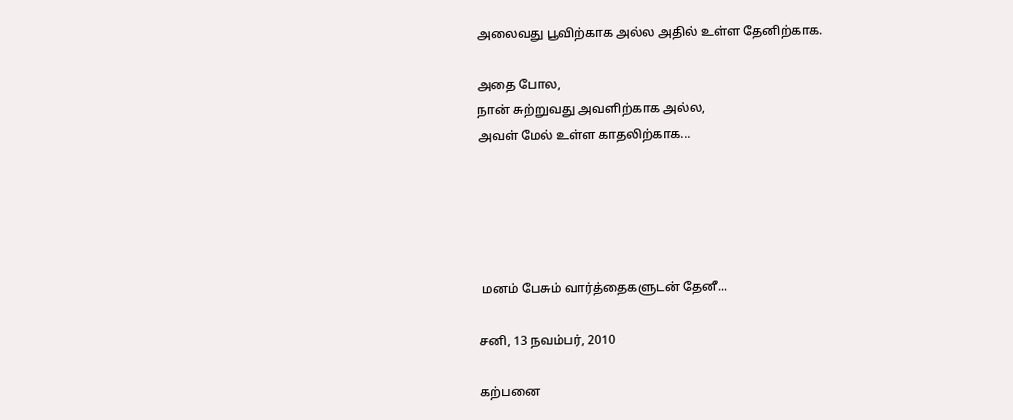அலைவது பூவிற்காக அல்ல அதில் உள்ள தேனிற்காக.

அதை போல,
நான் சுற்றுவது அவளிற்காக அல்ல,
அவள் மேல் உள்ள காதலிற்காக...





 மனம் பேசும் வார்த்தைகளுடன் தேனீ...

சனி, 13 நவம்பர், 2010

கற்பனை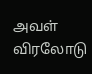அவள் விரலோடு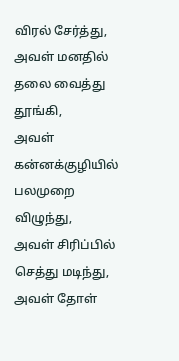விரல் சேர்த்து,
அவள் மனதில் தலை வைத்து தூங்கி,
அவள் கன்னக்குழியில் பலமுறை விழுந்து,
அவள் சிரிப்பில் செத்து மடிந்து,
அவள் தோள்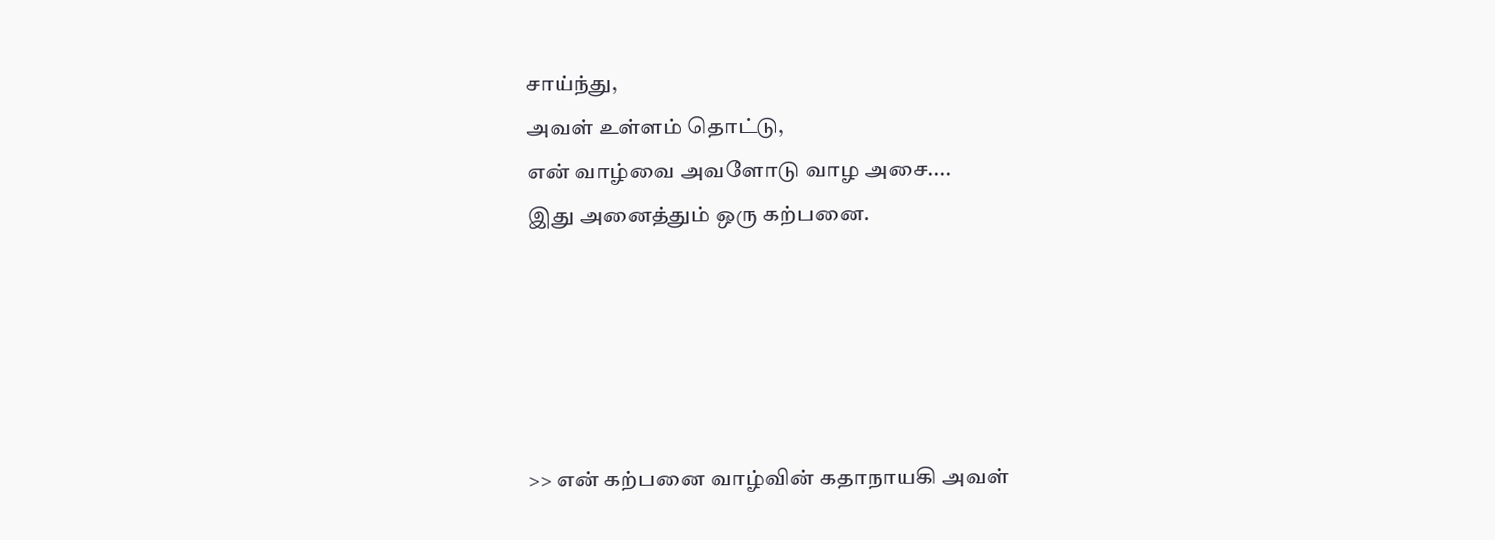சாய்ந்து,
அவள் உள்ளம் தொட்டு,
என் வாழ்வை அவளோடு வாழ அசை....
இது அனைத்தும் ஒரு கற்பனை.





>> என் கற்பனை வாழ்வின் கதாநாயகி அவள்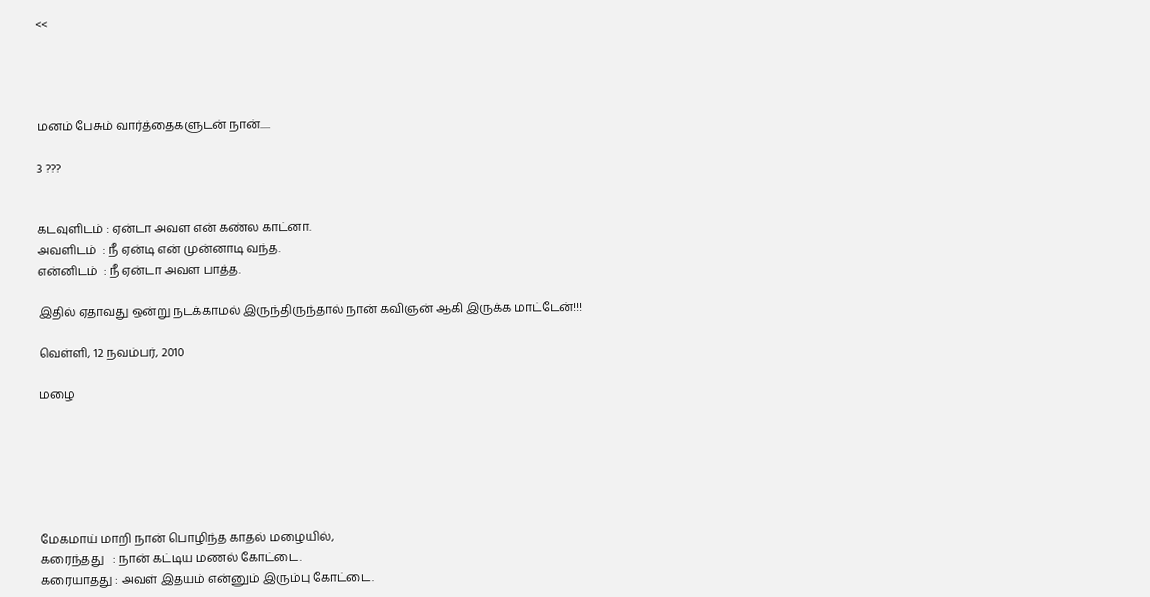<<




மனம் பேசும் வார்த்தைகளுடன் நான்.....

3 ???


கடவுளிடம் : ஏன்டா அவள என் கண்ல காட்னா.
அவளிடம்  : நீ ஏன்டி என் முன்னாடி வந்த.
என்னிடம்  : நீ ஏன்டா அவள பாத்த.

இதில் ஏதாவது ஒன்று நடக்காமல் இருந்திருந்தால் நான் கவிஞன் ஆகி இருக்க மாட்டேன்!!!

வெள்ளி, 12 நவம்பர், 2010

மழை






மேகமாய் மாறி நான் பொழிந்த காதல் மழையில்,
கரைந்தது   : நான் கட்டிய மணல் கோட்டை.
கரையாதது : அவள் இதயம் என்னும் இரும்பு கோட்டை.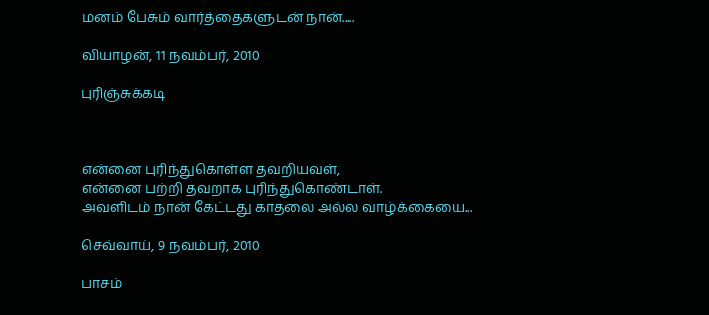மனம் பேசும் வார்த்தைகளுடன் நான்.....

வியாழன், 11 நவம்பர், 2010

புரிஞ்சுக்கடி



என்னை புரிந்துகொள்ள தவறியவள்,
என்னை பற்றி தவறாக புரிந்துகொண்டாள்.
அவளிடம் நான் கேட்டது காதலை அல்ல வாழ்க்கையை...

செவ்வாய், 9 நவம்பர், 2010

பாசம்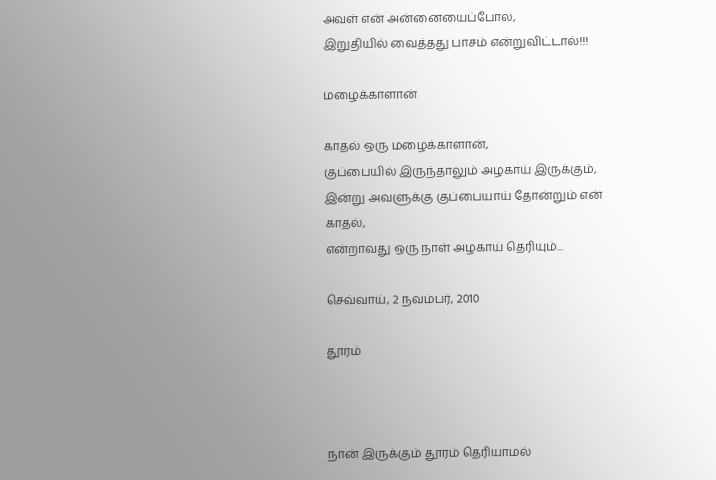அவள் என் அன்னையைப்போல,
இறுதியில் வைத்தது பாசம் என்றுவிட்டால்!!!

மழைக்காளான்

காதல் ஒரு மழைக்காளான்,
குப்பையில் இருந்தாலும் அழகாய் இருக்கும்,
இன்று அவளுக்கு குப்பையாய் தோன்றும் என் காதல்,
என்றாவது ஒரு நாள் அழகாய் தெரியும்...

செவ்வாய், 2 நவம்பர், 2010

தூரம்



நான் இருக்கும் தூரம் தெரியாமல்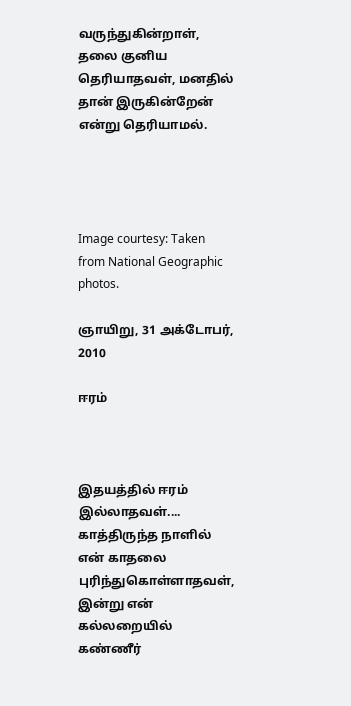வருந்துகின்றாள்,
தலை குனிய தெரியாதவள், மனதில் தான் இருகின்றேன் என்று தெரியாமல்.




Image courtesy: Taken from National Geographic photos.

ஞாயிறு, 31 அக்டோபர், 2010

ஈரம்



இதயத்தில் ஈரம் இல்லாதவள்....
காத்திருந்த நாளில் என் காதலை புரிந்துகொள்ளாதவள்,
இன்று என் கல்லறையில் கண்ணீர்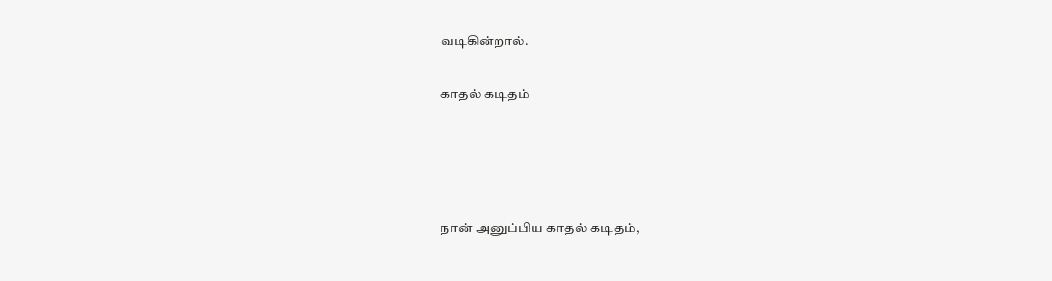வடிகின்றால்.

காதல் கடிதம்




நான் அனுப்பிய காதல் கடிதம்,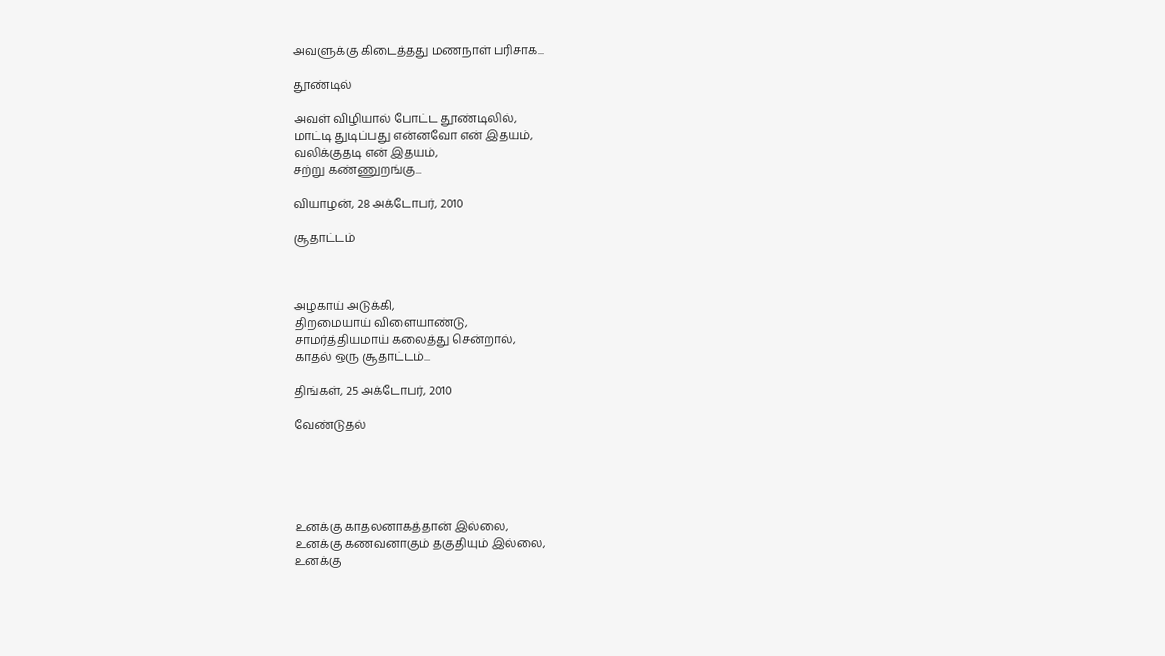அவளுக்கு கிடைத்தது மணநாள் பரிசாக...

தூண்டில்

அவள் விழியால் போட்ட தூண்டிலில்,
மாட்டி துடிப்பது என்னவோ என் இதயம்,
வலிக்குதடி என் இதயம்,
சற்று கண்ணுறங்கு...

வியாழன், 28 அக்டோபர், 2010

சூதாட்டம்



அழகாய் அடுக்கி,
திறமையாய் விளையாண்டு,
சாமர்த்தியமாய் கலைத்து சென்றால்,
காதல் ஒரு சூதாட்டம்...

திங்கள், 25 அக்டோபர், 2010

வேண்டுதல்





உனக்கு காதலனாகத்தான் இல்லை,
உனக்கு கணவனாகும் தகுதியும் இல்லை,
உனக்கு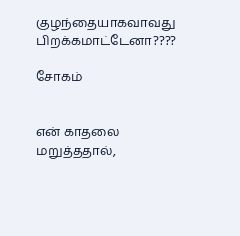குழந்தையாகவாவது பிறக்கமாட்டேனா????

சோகம்


என் காதலை மறுத்ததால்,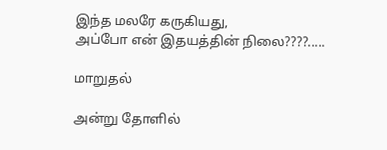இந்த மலரே கருகியது,
அப்போ என் இதயத்தின் நிலை????.....

மாறுதல்

அன்று தோளில்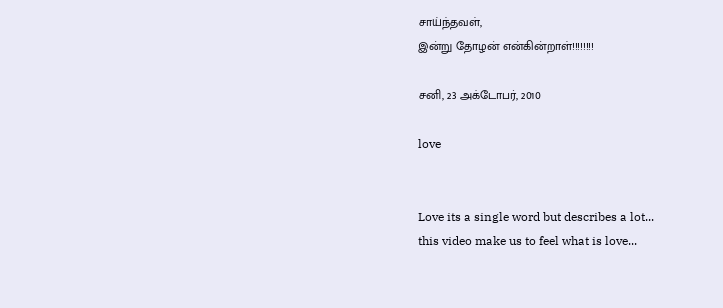சாய்ந்தவள்,
இன்று தோழன் என்கின்றாள்!!!!!!!!

சனி, 23 அக்டோபர், 2010

love


Love its a single word but describes a lot...
this video make us to feel what is love...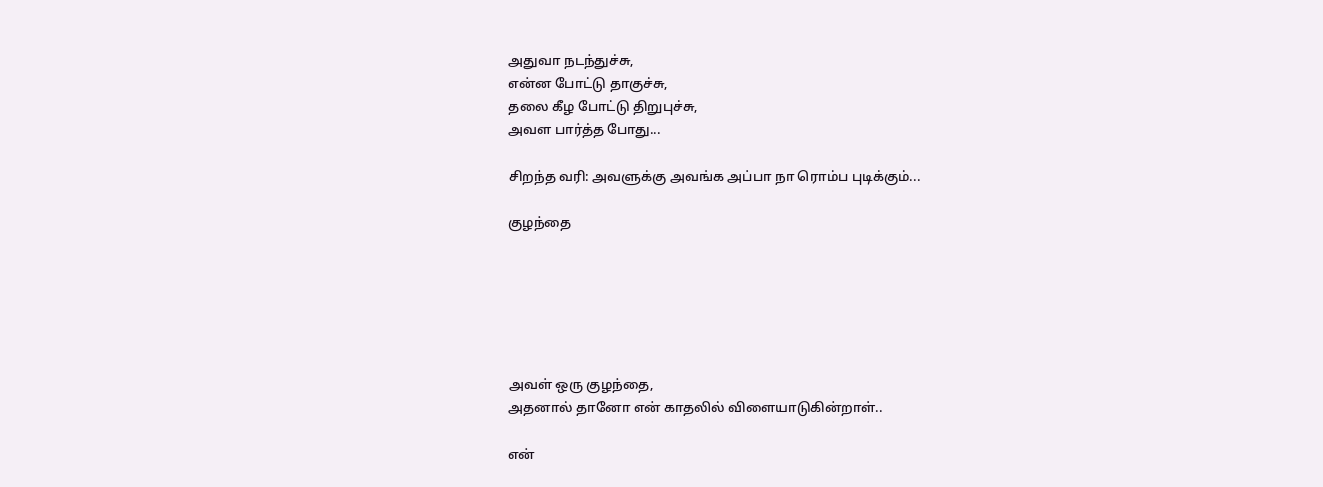அதுவா நடந்துச்சு,
என்ன போட்டு தாகுச்சு,
தலை கீழ போட்டு திறுபுச்சு,
அவள பார்த்த போது...

சிறந்த வரி: அவளுக்கு அவங்க அப்பா நா ரொம்ப புடிக்கும்...

குழந்தை






அவள் ஒரு குழந்தை,
அதனால் தானோ என் காதலில் விளையாடுகின்றாள்..

என்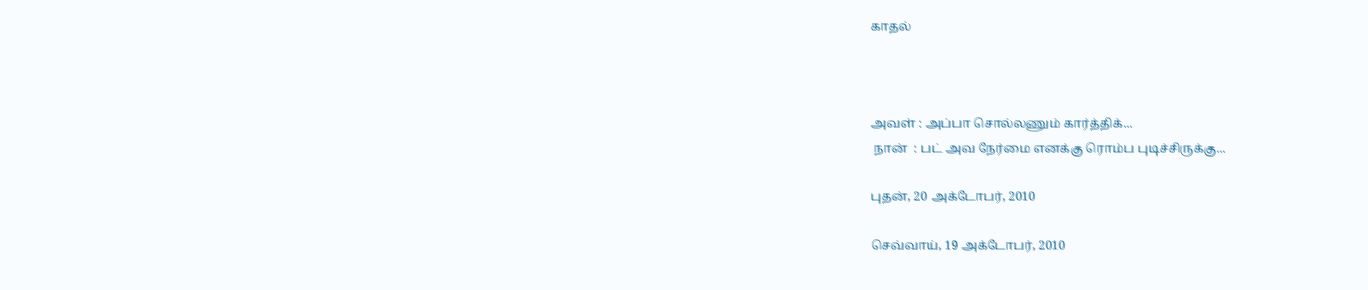காதல்



அவள் : அப்பா சொல்லணும் கார்த்திக்...
 நான்  : பட் அவ நேர்மை எனக்கு ரொம்ப புடிச்சிருக்கு...

புதன், 20 அக்டோபர், 2010

செவ்வாய், 19 அக்டோபர், 2010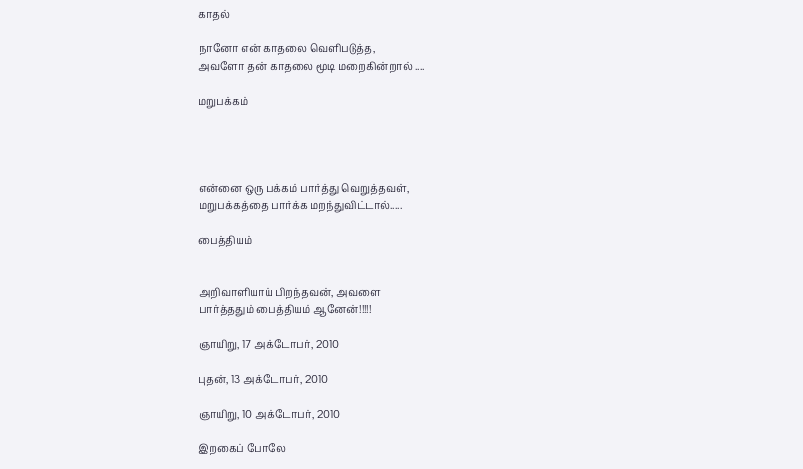காதல்

நானோ என் காதலை வெளிபடுத்த,
அவளோ தன் காதலை மூடி மறைகின்றால் ....

மறுபக்கம்




என்னை ஒரு பக்கம் பார்த்து வெறுத்தவள்,
மறுபக்கத்தை பார்க்க மறந்துவிட்டால்.....

பைத்தியம்


அறிவாளியாய் பிறந்தவன், அவளை
பார்த்ததும் பைத்தியம் ஆனேன்!!!!!

ஞாயிறு, 17 அக்டோபர், 2010

புதன், 13 அக்டோபர், 2010

ஞாயிறு, 10 அக்டோபர், 2010

இறகைப் போலே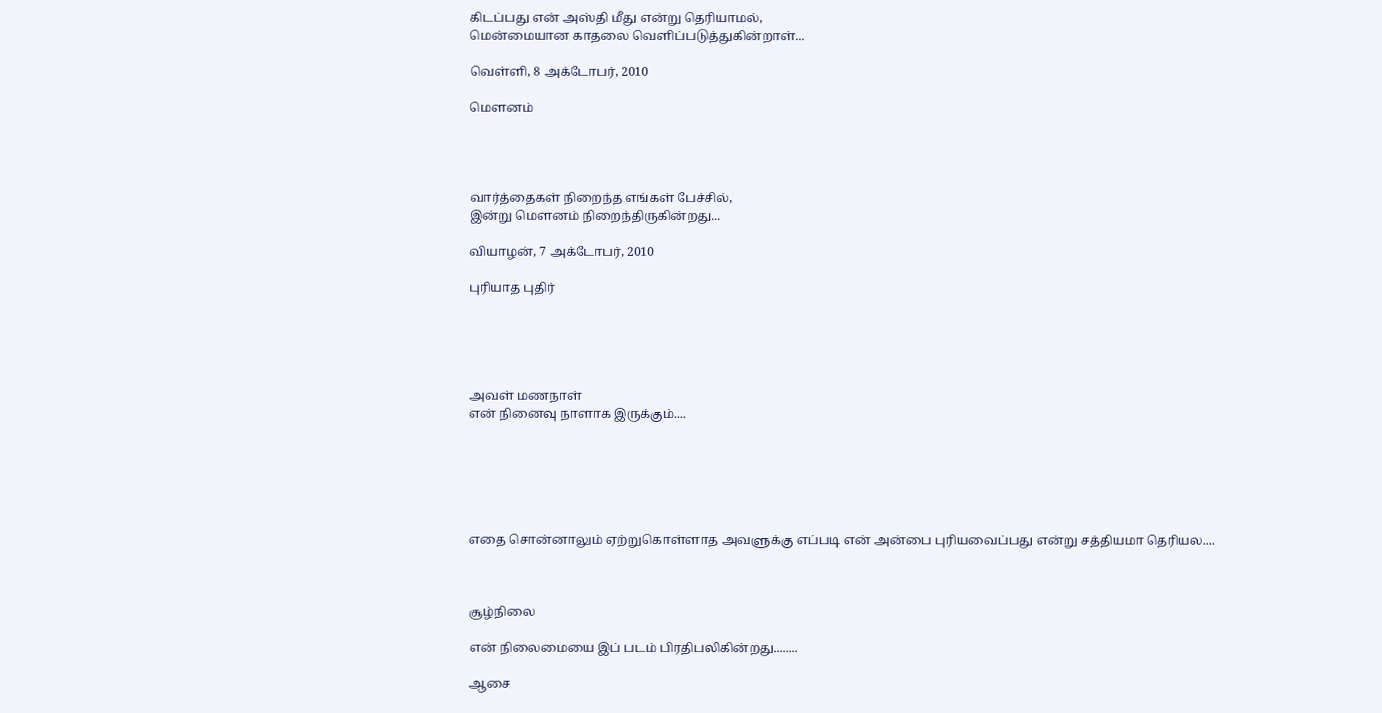கிடப்பது என் அஸ்தி மீது என்று தெரியாமல்,
மென்மையான காதலை வெளிப்படுத்துகின்றாள்...

வெள்ளி, 8 அக்டோபர், 2010

மௌனம்




வார்த்தைகள் நிறைந்த எங்கள் பேச்சில்,
இன்று மௌனம் நிறைந்திருகின்றது...

வியாழன், 7 அக்டோபர், 2010

புரியாத புதிர்





அவள் மணநாள்
என் நினைவு நாளாக இருக்கும்....






எதை சொன்னாலும் ஏற்றுகொள்ளாத அவளுக்கு எப்படி என் அன்பை புரியவைப்பது என்று சத்தியமா தெரியல....



சூழ்நிலை

என் நிலைமையை இப் படம் பிரதிபலிகின்றது........

ஆசை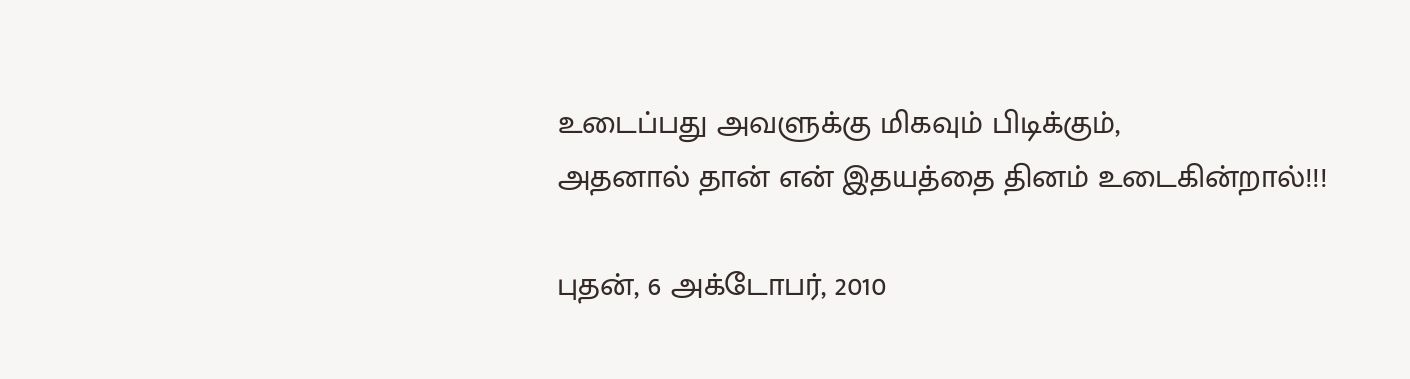உடைப்பது அவளுக்கு மிகவும் பிடிக்கும்,
அதனால் தான் என் இதயத்தை தினம் உடைகின்றால்!!!

புதன், 6 அக்டோபர், 2010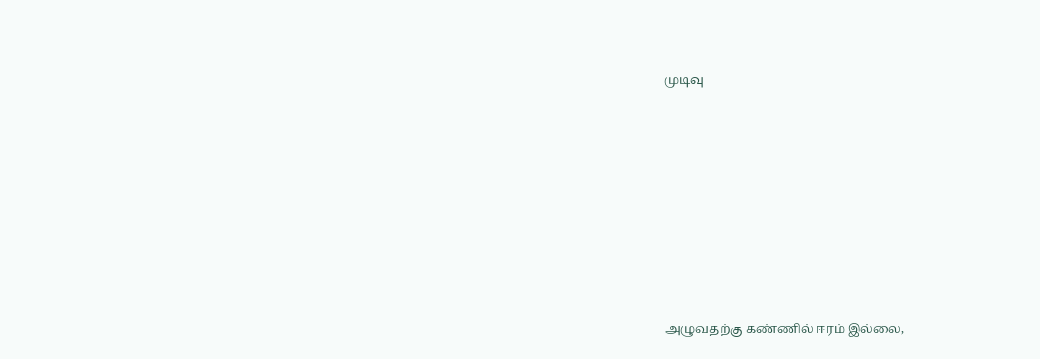முடிவு











அழுவதற்கு கண்ணில் ஈரம் இல்லை,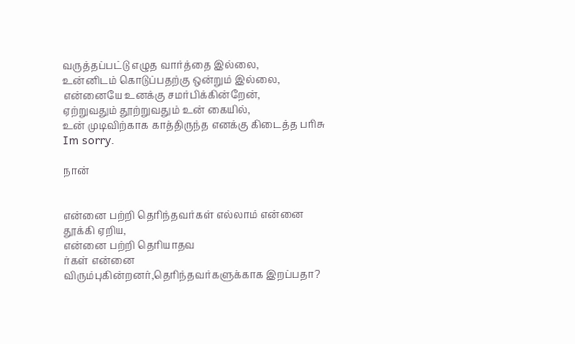வருத்தப்பட்டு எழுத வார்த்தை இல்லை,
உன்னிடம் கொடுப்பதற்கு ஒன்றும் இல்லை,
என்னையே உனக்கு சமர்பிக்கின்றேன்,
ஏற்றுவதும் தூற்றுவதும் உன் கையில்,
உன் முடிவிற்காக காத்திருந்த எனக்கு கிடைத்த பரிசு Im sorry.

நான்


என்னை பற்றி தெரிந்தவர்கள் எல்லாம் என்னை தூக்கி ஏறிய,
என்னை பற்றி தெரியாதவ
ர்கள் என்னை விரும்புகின்றனர்,தெரிந்தவர்களுக்காக இறப்பதா?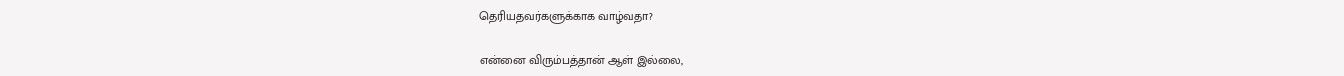தெரியதவர்களுக்காக வாழ்வதா?

என்னை விரும்பத்தான் ஆள் இல்லை,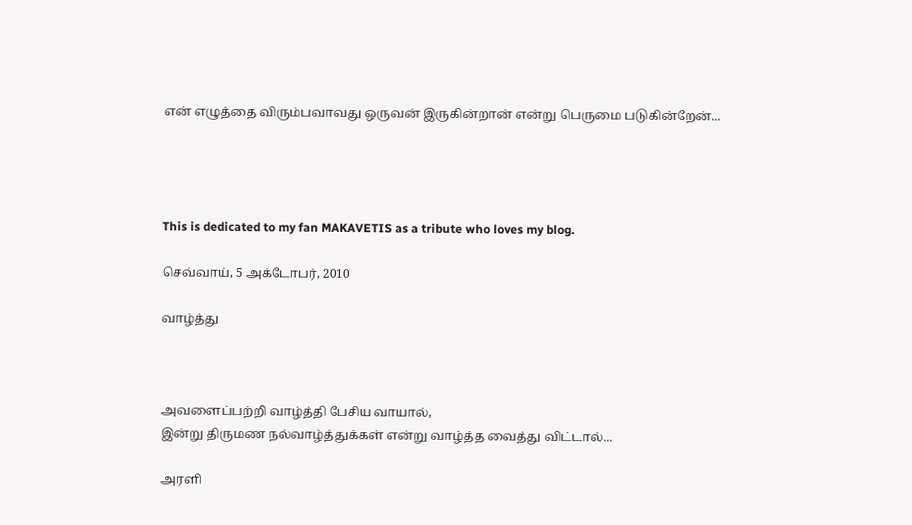என் எழுத்தை விரும்பவாவது ஒருவன் இருகின்றான் என்று பெருமை படுகின்றேன்...




This is dedicated to my fan MAKAVETIS as a tribute who loves my blog.

செவ்வாய், 5 அக்டோபர், 2010

வாழ்த்து



அவளைப்பற்றி வாழ்த்தி பேசிய வாயால்,
இன்று திருமண நல்வாழ்த்துக்கள் என்று வாழ்த்த வைத்து விட்டால்...

அரளி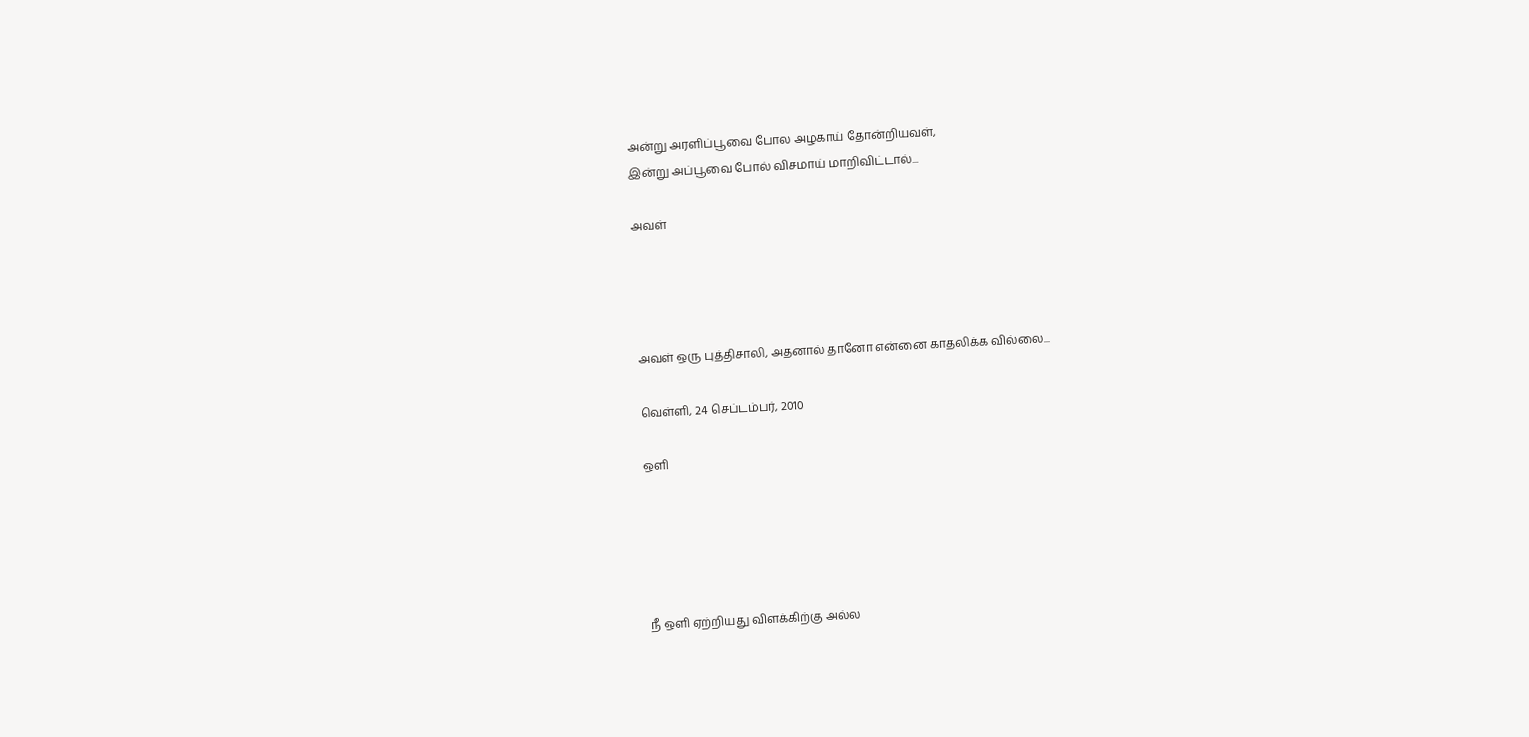அன்று அரளிப்பூவை போல அழகாய் தோன்றியவள்,
இன்று அப்பூவை போல் விசமாய் மாறிவிட்டால்...

அவள்




அவள் ஒரு புத்திசாலி, அதனால் தானோ என்னை காதலிக்க வில்லை...

வெள்ளி, 24 செப்டம்பர், 2010

ஒளி





நீ ஒளி ஏற்றியது விளக்கிற்கு அல்ல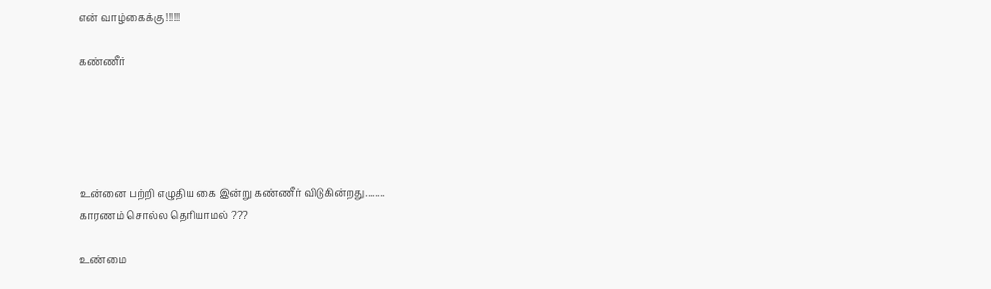என் வாழ்கைக்கு !!!!!!

கண்ணீர்





உன்னை பற்றி எழுதிய கை இன்று கண்ணீர் விடுகின்றது........
காரணம் சொல்ல தெரியாமல் ???

உண்மை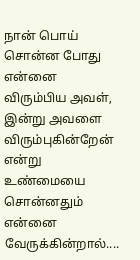நான் பொய் சொன்ன போது என்னை விரும்பிய அவள்,
இன்று அவளை விரும்புகின்றேன் என்று உண்மையை சொன்னதும் என்னை வேருக்கின்றால்....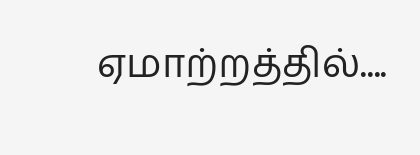ஏமாற்றத்தில்....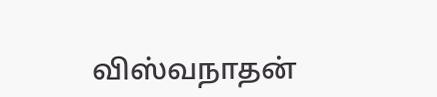விஸ்வநாதன்